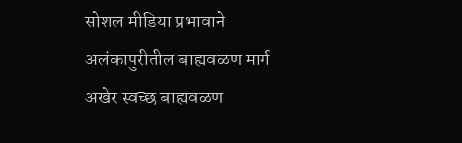सोशल मीडिया प्रभावाने अलंकापुरीतील बाह्यवळण मार्ग अखेर स्वच्छ बाह्यवळण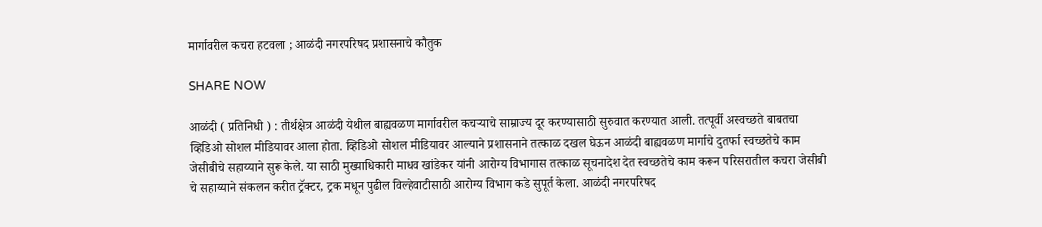मार्गावरील कचरा हटवला ; आळंदी नगरपरिषद प्रशासनाचे कौतुक

SHARE NOW

आळंदी ( प्रतिनिधी ) : तीर्थक्षेत्र आळंदी येथील बाह्यवळण मार्गावरील कचऱ्याचे साम्राज्य दूर करण्यासाठी सुरुवात करण्यात आली. तत्पूर्वी अस्वच्छते बाबतचा व्हिडिओ सोशल मीडियावर आला होता. व्हिडिओ सोशल मीडियावर आल्याने प्रशासनाने तत्काळ दखल घेऊन आळंदी बाह्यवळण मार्गाचे दुतर्फा स्वच्छतेचे काम जेसीबीचे सहाय्याने सुरू केले. या साठी मुख्याधिकारी माधव खांडेकर यांनी आरोग्य विभागास तत्काळ सूचनादेश देत स्वच्छतेचे काम करून परिसरातील कचरा जेसीबी चे सहाय्याने संकलन करीत ट्रॅक्टर, ट्रक मधून पुढील विल्हेवाटीसाठी आरोग्य विभाग कडे सुपूर्त केला. आळंदी नगरपरिषद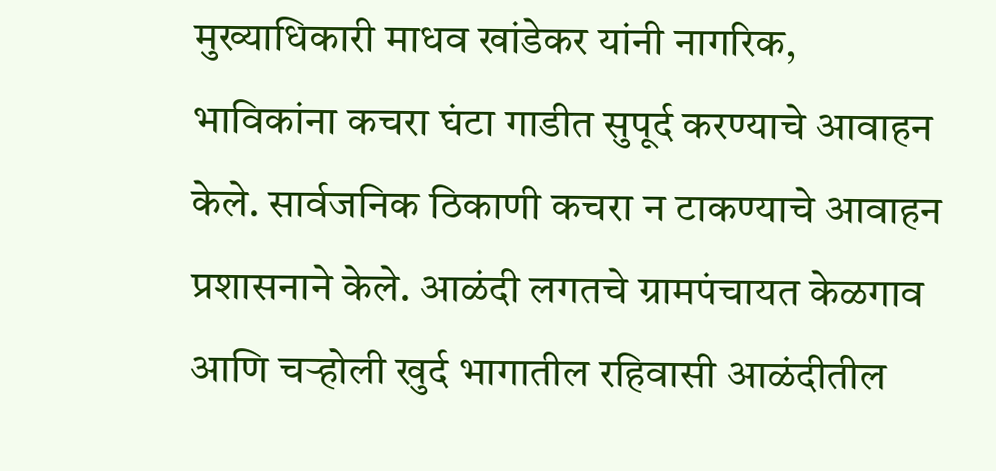मुख्याधिकारी माधव खांडेकर यांनी नागरिक, भाविकांना कचरा घंटा गाडीत सुपूर्द करण्याचे आवाहन केले. सार्वजनिक ठिकाणी कचरा न टाकण्याचे आवाहन प्रशासनाने केले. आळंदी लगतचे ग्रामपंचायत केळगाव आणि चऱ्होली खुर्द भागातील रहिवासी आळंदीतील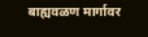बाह्यवळण मार्गावर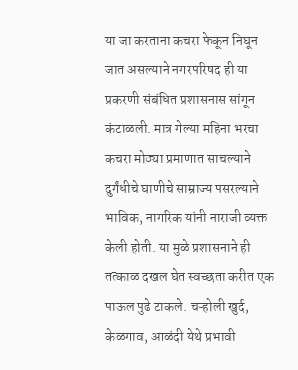या जा करताना कचरा फेकून निघून जात असल्याने नगरपरिषद ही या प्रकरणी संबंधित प्रशासनास सांगून कंटाळली. मात्र गेल्या महिना भरचा कचरा मोठ्या प्रमाणात साचल्याने दुर्गंधीचे घाणीचे साम्राज्य पसरल्याने भाविक, नागरिक यांनी नाराजी व्यक्त केली होती. या मुळे प्रशासनाने ही तत्काळ दखल घेत स्वच्छता करीत एक पाऊल पुढे टाकले. चऱ्होली खुर्द, केळगाव, आळंदी येथे प्रभावी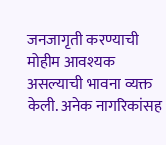जनजागृती करण्याची मोहीम आवश्यक असल्याची भावना व्यक्त केली. अनेक नागरिकांसह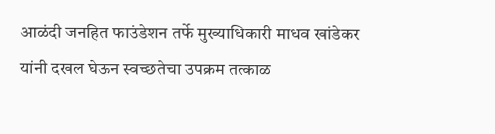आळंदी जनहित फाउंडेशन तर्फे मुख्याधिकारी माधव खांडेकर यांनी दखल घेऊन स्वच्छतेचा उपक्रम तत्काळ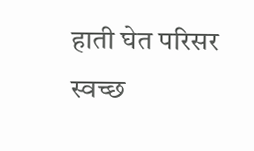हाती घेत परिसर स्वच्छ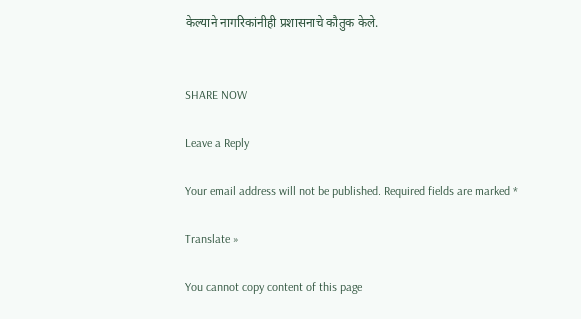केल्याने नागरिकांनीही प्रशासनाचे कौतुक केले.


SHARE NOW

Leave a Reply

Your email address will not be published. Required fields are marked *

Translate »

You cannot copy content of this page